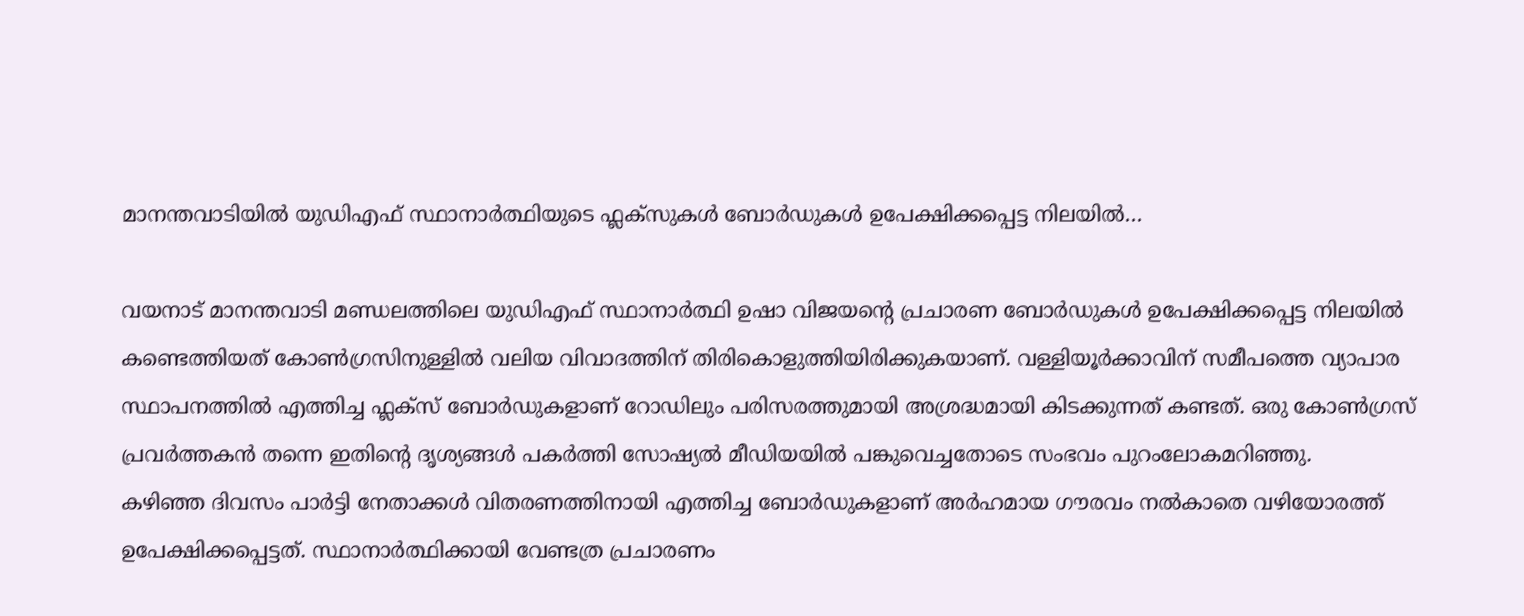മാനന്തവാടിയിൽ യുഡിഎഫ് സ്ഥാനാർത്ഥിയുടെ ഫ്ലക്സുകൾ ബോർഡുകൾ ഉപേക്ഷിക്കപ്പെട്ട നിലയിൽ…

വയനാട് മാനന്തവാടി മണ്ഡലത്തിലെ യുഡിഎഫ് സ്ഥാനാർത്ഥി ഉഷാ വിജയന്റെ പ്രചാരണ ബോർഡുകൾ ഉപേക്ഷിക്കപ്പെട്ട നിലയിൽ കണ്ടെത്തിയത് കോൺഗ്രസിനുള്ളിൽ വലിയ വിവാദത്തിന് തിരികൊളുത്തിയിരിക്കുകയാണ്. വള്ളിയൂർക്കാവിന് സമീപത്തെ വ്യാപാര സ്ഥാപനത്തിൽ എത്തിച്ച ഫ്ലക്സ് ബോർഡുകളാണ് റോഡിലും പരിസരത്തുമായി അശ്രദ്ധമായി കിടക്കുന്നത് കണ്ടത്. ഒരു കോൺഗ്രസ് പ്രവർത്തകൻ തന്നെ ഇതിന്റെ ദൃശ്യങ്ങൾ പകർത്തി സോഷ്യൽ മീഡിയയിൽ പങ്കുവെച്ചതോടെ സംഭവം പുറംലോകമറിഞ്ഞു.
കഴിഞ്ഞ ദിവസം പാർട്ടി നേതാക്കൾ വിതരണത്തിനായി എത്തിച്ച ബോർഡുകളാണ് അർഹമായ ഗൗരവം നൽകാതെ വഴിയോരത്ത് ഉപേക്ഷിക്കപ്പെട്ടത്. സ്ഥാനാർത്ഥിക്കായി വേണ്ടത്ര പ്രചാരണം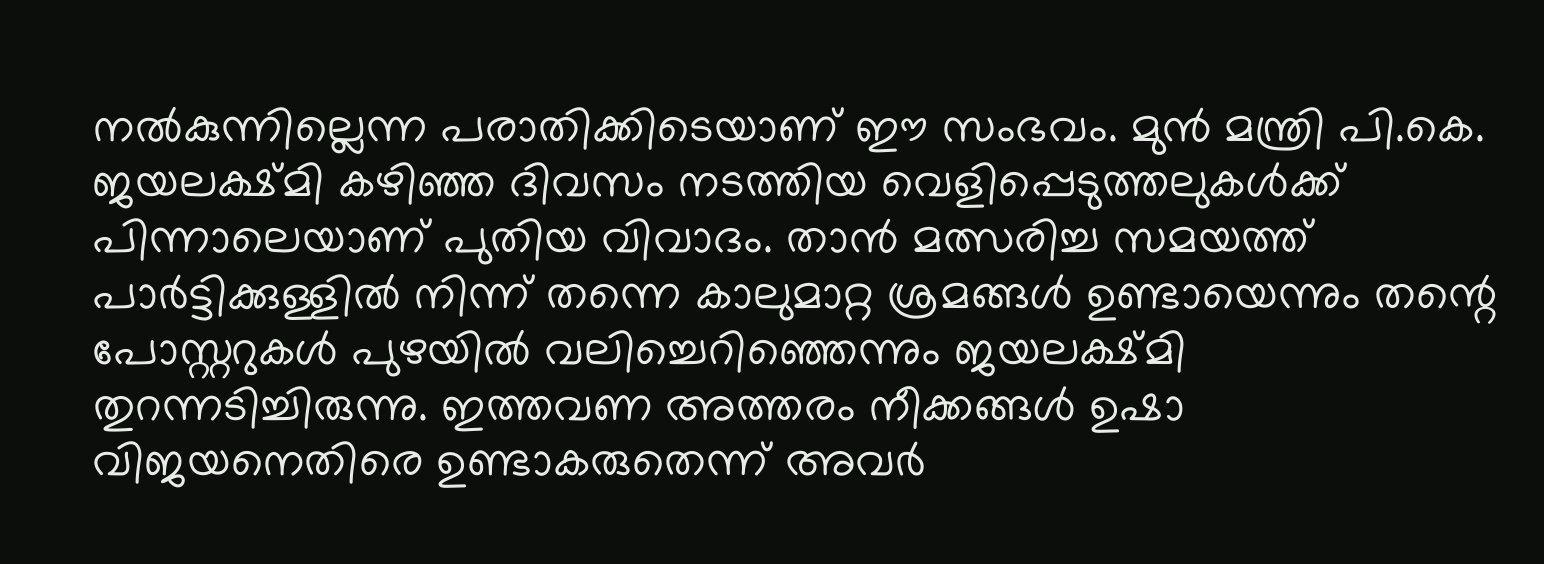നൽകുന്നില്ലെന്ന പരാതിക്കിടെയാണ് ഈ സംഭവം. മുൻ മന്ത്രി പി.കെ. ജയലക്ഷ്മി കഴിഞ്ഞ ദിവസം നടത്തിയ വെളിപ്പെടുത്തലുകൾക്ക് പിന്നാലെയാണ് പുതിയ വിവാദം. താൻ മത്സരിച്ച സമയത്ത് പാർട്ടിക്കുള്ളിൽ നിന്ന് തന്നെ കാലുമാറ്റ ശ്രമങ്ങൾ ഉണ്ടായെന്നും തന്റെ പോസ്റ്ററുകൾ പുഴയിൽ വലിച്ചെറിഞ്ഞെന്നും ജയലക്ഷ്മി തുറന്നടിച്ചിരുന്നു. ഇത്തവണ അത്തരം നീക്കങ്ങൾ ഉഷാ വിജയനെതിരെ ഉണ്ടാകരുതെന്ന് അവർ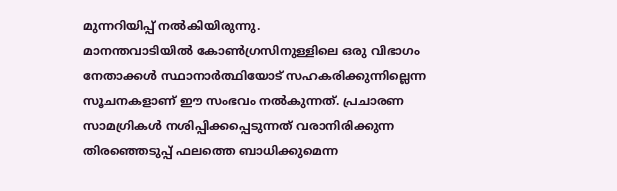മുന്നറിയിപ്പ് നൽകിയിരുന്നു.
മാനന്തവാടിയിൽ കോൺഗ്രസിനുള്ളിലെ ഒരു വിഭാഗം നേതാക്കൾ സ്ഥാനാർത്ഥിയോട് സഹകരിക്കുന്നില്ലെന്ന സൂചനകളാണ് ഈ സംഭവം നൽകുന്നത്. പ്രചാരണ സാമഗ്രികൾ നശിപ്പിക്കപ്പെടുന്നത് വരാനിരിക്കുന്ന തിരഞ്ഞെടുപ്പ് ഫലത്തെ ബാധിക്കുമെന്ന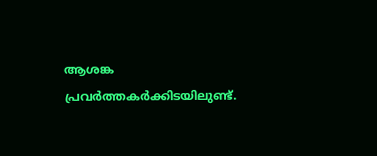ആശങ്ക പ്രവർത്തകർക്കിടയിലുണ്ട്.